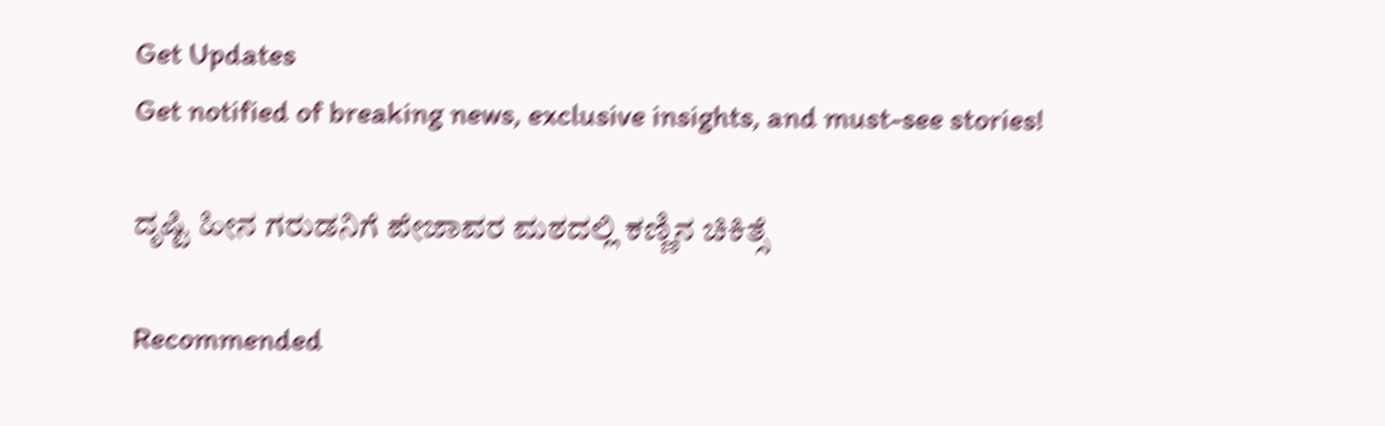Get Updates
Get notified of breaking news, exclusive insights, and must-see stories!

ದೃಷ್ಟಿ ಹೀನ ಗರುಡನಿಗೆ ಪೇಜಾವರ ಮಠದಲ್ಲಿ ಕಣ್ಣಿನ ಚಿಕಿತ್ಸೆ

Recommended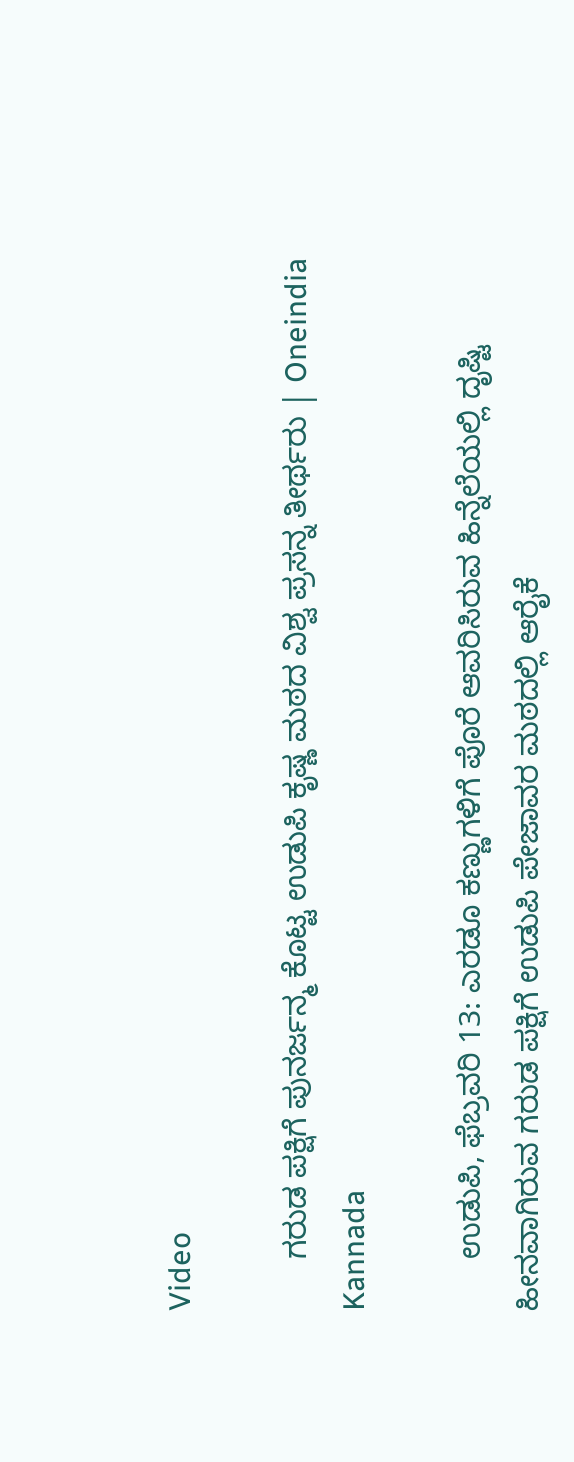Video

      ಗರುಡ ಪಕ್ಷಿಗೆ ಪುನರ್ಜನ್ಮ ಕೊಟ್ಟ ಉಡುಪಿ ಕೃಷ್ಣ ಮಠದ ವಿಶ್ವ ಪ್ರಸನ್ನ ತೀರ್ಥರು | Oneindia Kannada

      ಉಡುಪಿ, ಫೆಬ್ರವರಿ 13: ಎರಡೂ ಕಣ್ಣುಗಳಿಗೆ ಪೊರೆ ಆವರಿಸಿರುವ ಹಿನ್ನೆಲೆಯಲ್ಲಿ ದೃಷ್ಟಿ ಹೀನವಾಗಿರುವ ಗರುಡ ಪಕ್ಷಿಗೆ ಉಡುಪಿ ಪೇಜಾವರ ಮಠದಲ್ಲಿ ಆರೈಕೆ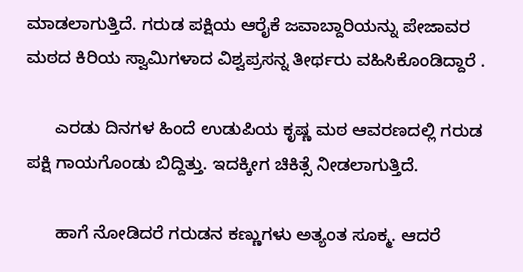ಮಾಡಲಾಗುತ್ತಿದೆ. ಗರುಡ ಪಕ್ಷಿಯ ಆರೈಕೆ ಜವಾಬ್ದಾರಿಯನ್ನು ಪೇಜಾವರ ಮಠದ ಕಿರಿಯ ಸ್ವಾಮಿಗಳಾದ ವಿಶ್ವಪ್ರಸನ್ನ ತೀರ್ಥರು ವಹಿಸಿಕೊಂಡಿದ್ದಾರೆ .

      ಎರಡು ದಿನಗಳ ಹಿಂದೆ ಉಡುಪಿಯ ಕೃಷ್ಣ ಮಠ ಆವರಣದಲ್ಲಿ ಗರುಡ ಪಕ್ಷಿ ಗಾಯಗೊಂಡು ಬಿದ್ದಿತ್ತು. ಇದಕ್ಕೀಗ ಚಿಕಿತ್ಸೆ ನೀಡಲಾಗುತ್ತಿದೆ.

      ಹಾಗೆ ನೋಡಿದರೆ ಗರುಡನ ಕಣ್ಣುಗಳು ಅತ್ಯಂತ ಸೂಕ್ಮ. ಆದರೆ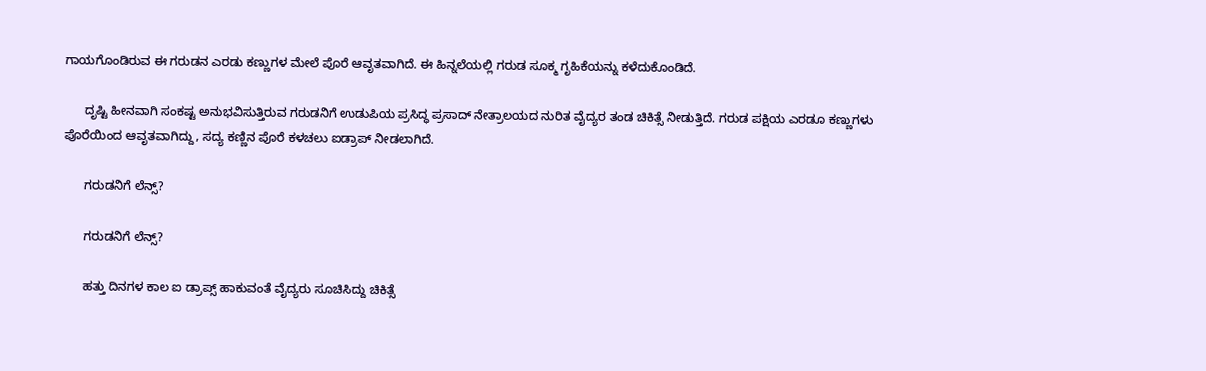ಗಾಯಗೊಂಡಿರುವ ಈ ಗರುಡನ ಎರಡು ಕಣ್ಣುಗಳ ಮೇಲೆ ಪೊರೆ ಆವೃತವಾಗಿದೆ. ಈ ಹಿನ್ನಲೆಯಲ್ಲಿ ಗರುಡ ಸೂಕ್ಮ ಗೃಹಿಕೆಯನ್ನು ಕಳೆದುಕೊಂಡಿದೆ.

      ದೃಷ್ಟಿ ಹೀನವಾಗಿ ಸಂಕಷ್ಟ ಅನುಭವಿಸುತ್ತಿರುವ ಗರುಡನಿಗೆ ಉಡುಪಿಯ ಪ್ರಸಿದ್ಧ ಪ್ರಸಾದ್ ನೇತ್ರಾಲಯದ ನುರಿತ ವೈದ್ಯರ ತಂಡ ಚಿಕಿತ್ಸೆ ನೀಡುತ್ತಿದೆ. ಗರುಡ ಪಕ್ಷಿಯ ಎರಡೂ ಕಣ್ಣುಗಳು ಪೊರೆಯಿಂದ ಆವೃತವಾಗಿದ್ದು, ಸದ್ಯ ಕಣ್ಣಿನ ಪೊರೆ ಕಳಚಲು ಐಡ್ರಾಪ್ ನೀಡಲಾಗಿದೆ.

      ಗರುಡನಿಗೆ ಲೆನ್ಸ್?

      ಗರುಡನಿಗೆ ಲೆನ್ಸ್?

      ಹತ್ತು ದಿನಗಳ ಕಾಲ ಐ ಡ್ರಾಪ್ಸ್ ಹಾಕುವಂತೆ ವೈದ್ಯರು ಸೂಚಿಸಿದ್ದು ಚಿಕಿತ್ಸೆ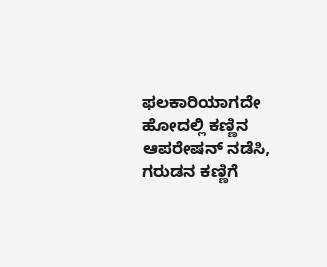ಫಲಕಾರಿಯಾಗದೇ ಹೋದಲ್ಲಿ ಕಣ್ಣಿನ ಆಪರೇಷನ್ ನಡೆಸಿ, ಗರುಡನ ಕಣ್ಣಿಗೆ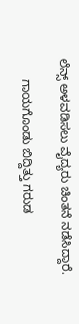ಲೆನ್ಸ್ ಅಳವಡಿಸಲು ವೈದ್ಯರು ಚಿಂತನೆ ನಡೆಸಿದ್ದಾರೆ.

      ಗಾಯಗೊಂಡು ಬಿದ್ದಿತ್ತು ಗರುಡ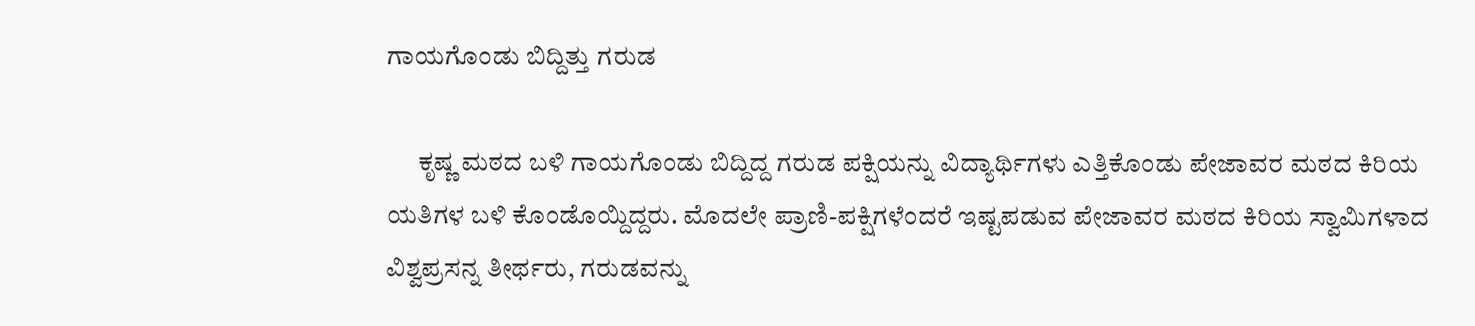ಗಾಯಗೊಂಡು ಬಿದ್ದಿತ್ತು ಗರುಡ

      ಕೃಷ್ಣ ಮಠದ ಬಳಿ ಗಾಯಗೊಂಡು ಬಿದ್ದಿದ್ದ ಗರುಡ ಪಕ್ಷಿಯನ್ನು ವಿದ್ಯಾರ್ಥಿಗಳು ಎತ್ತಿಕೊಂಡು ಪೇಜಾವರ ಮಠದ ಕಿರಿಯ ಯತಿಗಳ ಬಳಿ ಕೊಂಡೊಯ್ದಿದ್ದರು. ಮೊದಲೇ ಪ್ರಾಣಿ-ಪಕ್ಷಿಗಳೆಂದರೆ ಇಷ್ಟಪಡುವ ಪೇಜಾವರ ಮಠದ ಕಿರಿಯ ಸ್ವಾಮಿಗಳಾದ ವಿಶ್ವಪ್ರಸನ್ನ ತೀರ್ಥರು, ಗರುಡವನ್ನು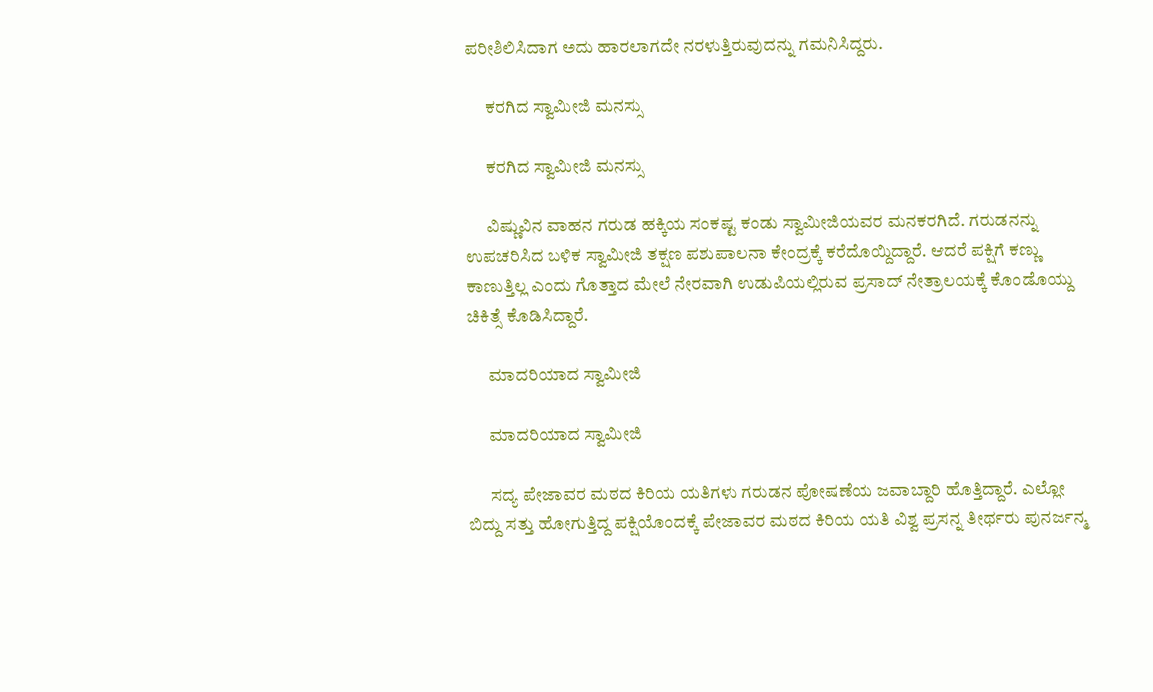ಪರೀಶಿಲಿಸಿದಾಗ ಅದು ಹಾರಲಾಗದೇ ನರಳುತ್ತಿರುವುದನ್ನು ಗಮನಿಸಿದ್ದರು.

      ಕರಗಿದ ಸ್ವಾಮೀಜಿ ಮನಸ್ಸು

      ಕರಗಿದ ಸ್ವಾಮೀಜಿ ಮನಸ್ಸು

      ವಿಷ್ಣುವಿನ ವಾಹನ ಗರುಡ ಹಕ್ಕಿಯ ಸಂಕಷ್ಟ ಕಂಡು ಸ್ವಾಮೀಜಿಯವರ ಮನಕರಗಿದೆ. ಗರುಡನನ್ನು ಉಪಚರಿಸಿದ ಬಳಿಕ ಸ್ವಾಮೀಜಿ ತಕ್ಷಣ ಪಶುಪಾಲನಾ ಕೇಂದ್ರಕ್ಕೆ ಕರೆದೊಯ್ದಿದ್ದಾರೆ. ಆದರೆ ಪಕ್ಷಿಗೆ ಕಣ್ಣು ಕಾಣುತ್ತಿಲ್ಲ ಎಂದು ಗೊತ್ತಾದ ಮೇಲೆ ನೇರವಾಗಿ ಉಡುಪಿಯಲ್ಲಿರುವ ಪ್ರಸಾದ್ ನೇತ್ರಾಲಯಕ್ಕೆ ಕೊಂಡೊಯ್ದು ಚಿಕಿತ್ಸೆ ಕೊಡಿಸಿದ್ದಾರೆ.

      ಮಾದರಿಯಾದ ಸ್ವಾಮೀಜಿ

      ಮಾದರಿಯಾದ ಸ್ವಾಮೀಜಿ

      ಸದ್ಯ ಪೇಜಾವರ ಮಠದ ಕಿರಿಯ ಯತಿಗಳು ಗರುಡನ ಪೋಷಣೆಯ ಜವಾಬ್ದಾರಿ ಹೊತ್ತಿದ್ದಾರೆ. ಎಲ್ಲೋ ಬಿದ್ದು ಸತ್ತು ಹೋಗುತ್ತಿದ್ದ ಪಕ್ಷಿಯೊಂದಕ್ಕೆ ಪೇಜಾವರ ಮಠದ ಕಿರಿಯ ಯತಿ ವಿಶ್ವ ಪ್ರಸನ್ನ ತೀರ್ಥರು ಪುನರ್ಜನ್ಮ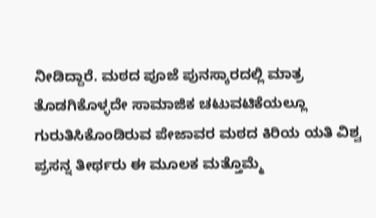ನೀಡಿದ್ದಾರೆ. ಮಠದ ಪೂಜೆ ಪುನಸ್ಕಾರದಲ್ಲಿ ಮಾತ್ರ ತೊಡಗಿಕೊಳ್ಳದೇ ಸಾಮಾಜಿಕ ಚಟುವಟಿಕೆಯಲ್ಲೂ ಗುರುತಿಸಿಕೊಂಡಿರುವ ಪೇಜಾವರ ಮಠದ ಕಿರಿಯ ಯತಿ ವಿಶ್ವ ಪ್ರಸನ್ನ ತೀರ್ಥರು ಈ ಮೂಲಕ ಮತ್ತೊಮ್ಮೆ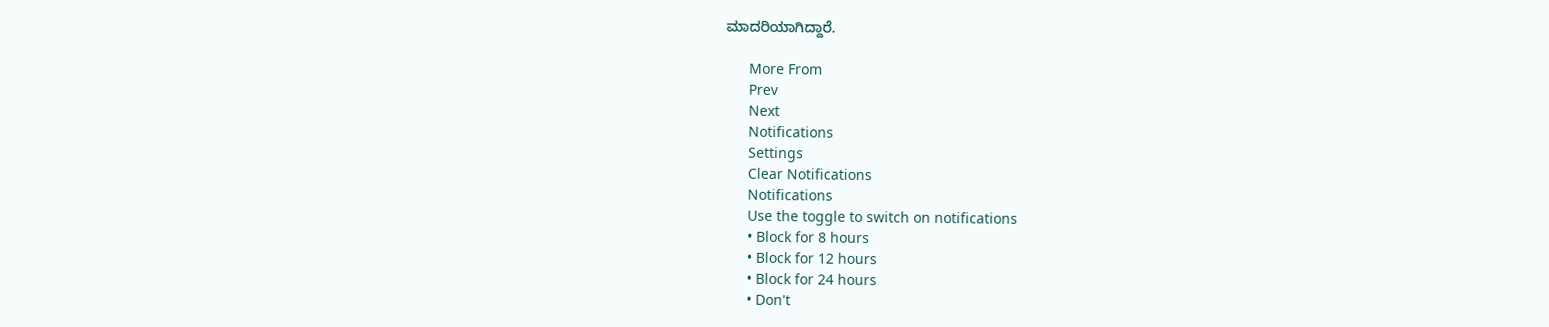ಮಾದರಿಯಾಗಿದ್ದಾರೆ.

      More From
      Prev
      Next
      Notifications
      Settings
      Clear Notifications
      Notifications
      Use the toggle to switch on notifications
      • Block for 8 hours
      • Block for 12 hours
      • Block for 24 hours
      • Don't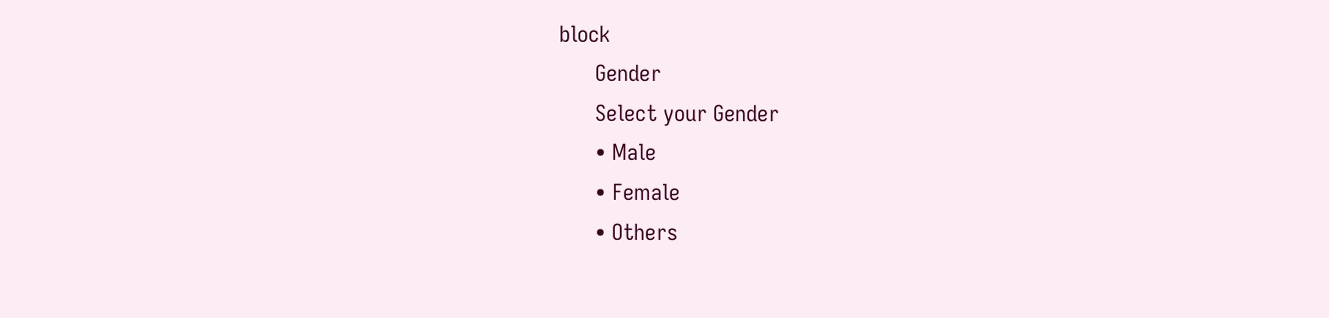block
      Gender
      Select your Gender
      • Male
      • Female
      • Others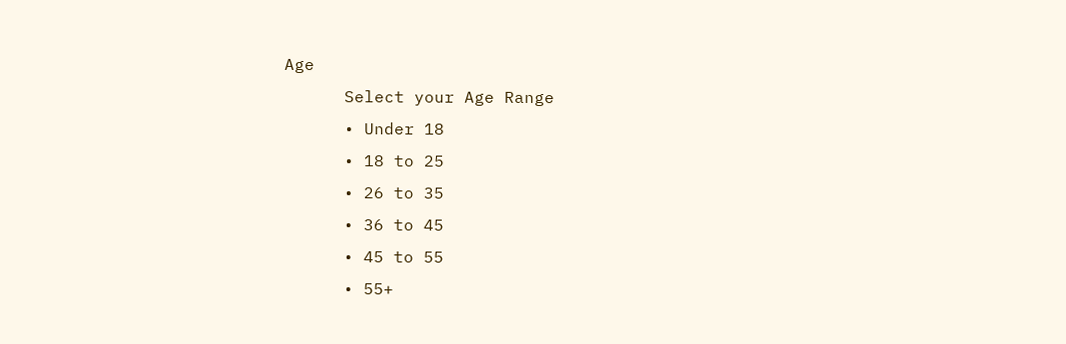Age
      Select your Age Range
      • Under 18
      • 18 to 25
      • 26 to 35
      • 36 to 45
      • 45 to 55
      • 55+